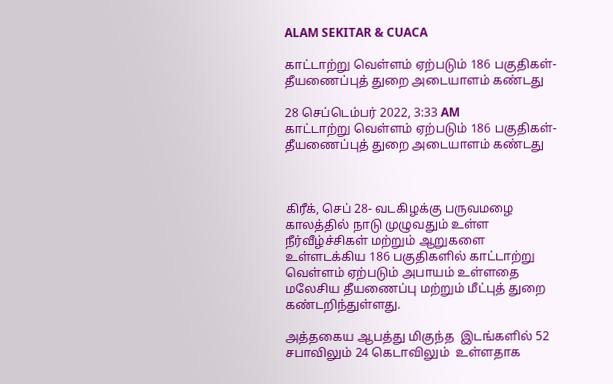ALAM SEKITAR & CUACA

காட்டாற்று வெள்ளம் ஏற்படும் 186 பகுதிகள்- தீயணைப்புத் துறை அடையாளம் கண்டது

28 செப்டெம்பர் 2022, 3:33 AM
காட்டாற்று வெள்ளம் ஏற்படும் 186 பகுதிகள்- தீயணைப்புத் துறை அடையாளம் கண்டது



கிரீக், செப் 28- வடகிழக்கு பருவமழை  காலத்தில் நாடு முழுவதும் உள்ள நீர்வீழ்ச்சிகள் மற்றும் ஆறுகளை உள்ளடக்கிய 186 பகுதிகளில் காட்டாற்று வெள்ளம் ஏற்படும் அபாயம் உள்ளதை மலேசிய தீயணைப்பு மற்றும் மீட்புத் துறை  கண்டறிந்துள்ளது.

அத்தகைய ஆபத்து மிகுந்த  இடங்களில் 52 சபாவிலும் 24 கெடாவிலும்  உள்ளதாக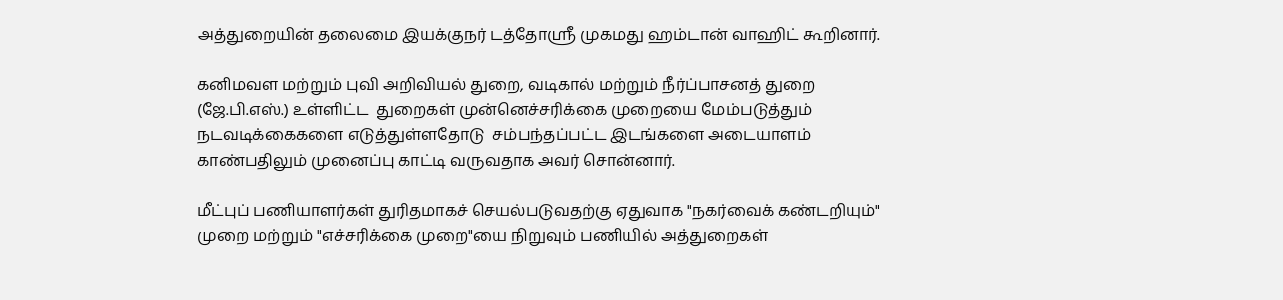அத்துறையின் தலைமை இயக்குநர் டத்தோஸ்ரீ முகமது ஹம்டான் வாஹிட் கூறினார்.

கனிமவள மற்றும் புவி அறிவியல் துறை, வடிகால் மற்றும் நீர்ப்பாசனத் துறை (ஜே.பி.எஸ்.) உள்ளிட்ட  துறைகள் முன்னெச்சரிக்கை முறையை மேம்படுத்தும் நடவடிக்கைகளை எடுத்துள்ளதோடு  சம்பந்தப்பட்ட இடங்களை அடையாளம் காண்பதிலும் முனைப்பு காட்டி வருவதாக அவர் சொன்னார்.

மீட்புப் பணியாளர்கள் துரிதமாகச் செயல்படுவதற்கு ஏதுவாக "நகர்வைக் கண்டறியும்" முறை மற்றும் "எச்சரிக்கை முறை"யை நிறுவும் பணியில் அத்துறைகள்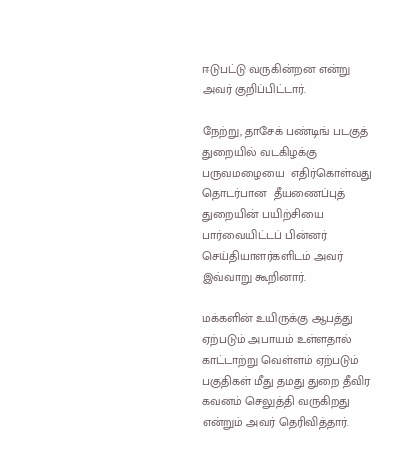ஈடுபட்டு வருகின்றன என்று அவர் குறிப்பிட்டார்.

நேற்று, தாசேக் பண்டிங் படகுத் துறையில் வடகிழக்கு பருவமழையை  எதிர்கொள்வது தொடர்பான  தீயணைப்புத் துறையின் பயிற்சியை பார்வையிட்டப் பின்னர் செய்தியாளர்களிடம் அவர் இவ்வாறு கூறினார்.

மக்களின் உயிருக்கு ஆபத்து ஏற்படும் அபாயம் உள்ளதால் காட்டாற்று வெள்ளம் ஏற்படும் பகுதிகள் மீது தமது துறை தீவிர கவனம் செலுத்தி வருகிறது என்றும் அவர் தெரிவித்தார்.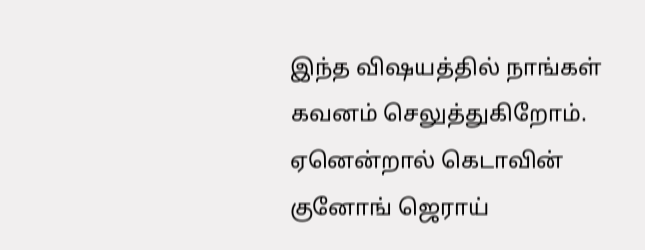இந்த விஷயத்தில் நாங்கள் கவனம் செலுத்துகிறோம். ஏனென்றால் கெடாவின் குனோங் ஜெராய்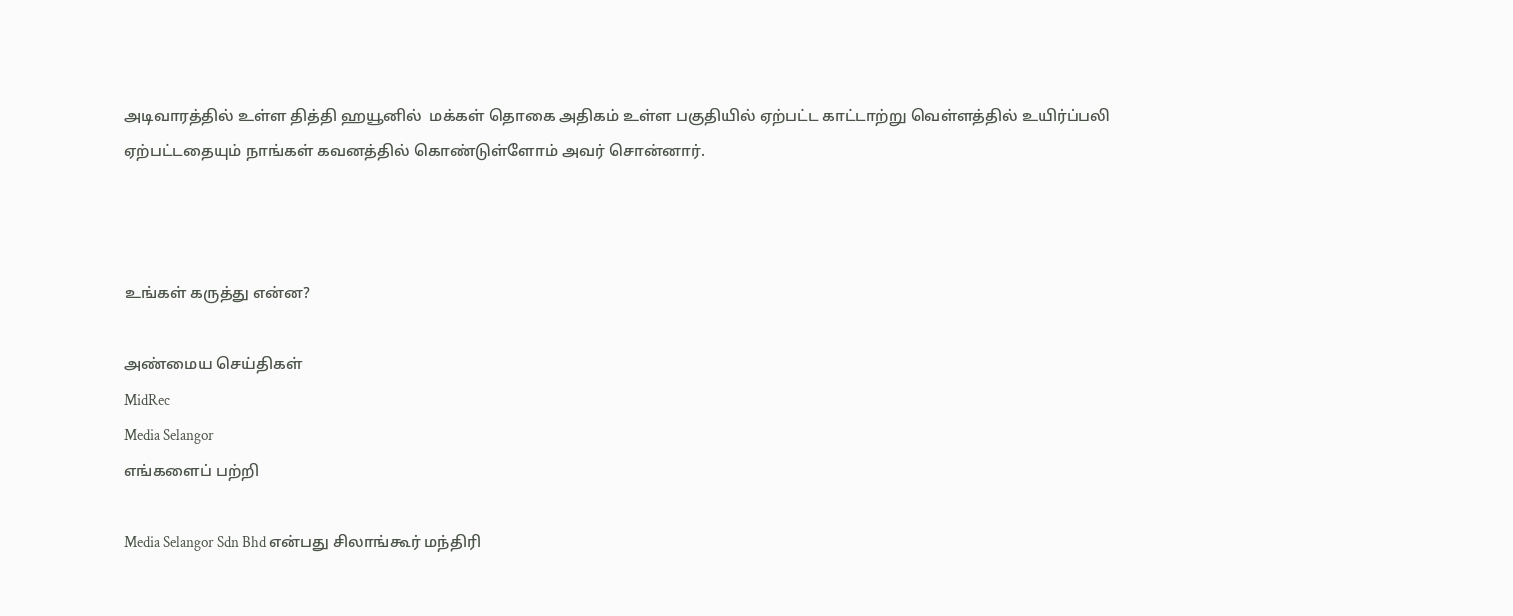அடிவாரத்தில் உள்ள தித்தி ஹயூனில்  மக்கள் தொகை அதிகம் உள்ள பகுதியில் ஏற்பட்ட காட்டாற்று வெள்ளத்தில் உயிர்ப்பலி ஏற்பட்டதையும் நாங்கள் கவனத்தில் கொண்டுள்ளோம் அவர் சொன்னார்.



உங்கள் கருத்து என்ன?

அண்மைய செய்திகள்
MidRec
Media Selangor
எங்களைப் பற்றி

Media Selangor Sdn Bhd என்பது சிலாங்கூர் மந்திரி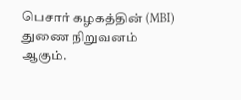பெசார் கழகத்தின் (MBI) துணை நிறுவனம் ஆகும்.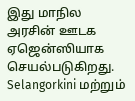இது மாநில அரசின் ஊடக ஏஜென்ஸியாக செயல்படுகிறது. Selangorkini மற்றும்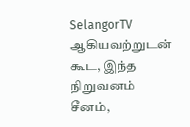SelangorTV ஆகியவற்றுடன் கூட, இந்த நிறுவனம் சீனம்,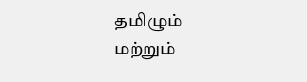தமிழும் மற்றும்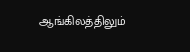ஆங்கிலத்திலும்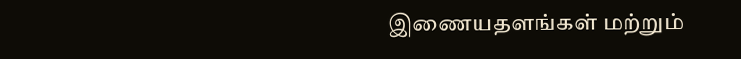இணையதளங்கள் மற்றும்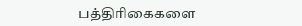பத்திரிகைகளை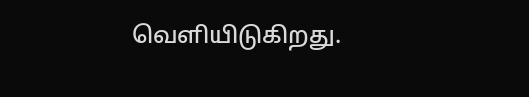வெளியிடுகிறது.